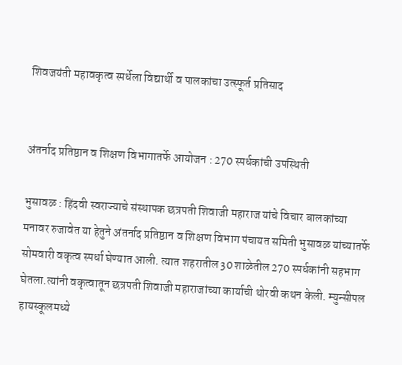शिवजयंती महावकृत्व स्पर्धेला विद्यार्थी व पालकांचा उत्स्फूर्त प्रतिसाद


अंतर्नाद प्रतिष्ठान व शिक्षण विभागातर्फे आयोजन : 270 स्पर्धकांची उपस्थिती

भुसावळ : हिंदवी स्वराज्याचे संस्थापक छत्रपती शिवाजी महाराज यांचे विचार बालकांच्या मनावर रुजावेत या हेतुने अंतर्नाद प्रतिष्ठान व शिक्षण विभाग पंचायत समिती भुसावळ यांच्यातर्फे सोमवारी वकृत्व स्पर्धा घेण्यात आली. त्यात शहरातील 30 शाळेतील 270 स्पर्धकांनी सहभाग घेतला.त्यांनी वकृत्वातून छत्रपती शिवाजी महाराजांच्या कार्याची थोरवी कथन केली. म्युन्सीपल हायस्कूलमध्ये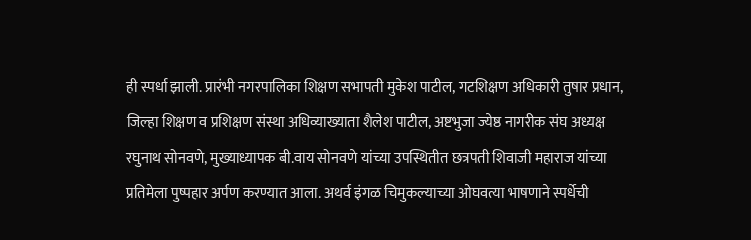ही स्पर्धा झाली. प्रारंभी नगरपालिका शिक्षण सभापती मुकेश पाटील, गटशिक्षण अधिकारी तुषार प्रधान, जिल्हा शिक्षण व प्रशिक्षण संस्था अधिव्याख्याता शैलेश पाटील, अष्टभुजा ज्येष्ठ नागरीक संघ अध्यक्ष रघुनाथ सोनवणे, मुख्याध्यापक बी.वाय सोनवणे यांच्या उपस्थितीत छत्रपती शिवाजी महाराज यांच्या प्रतिमेला पुष्पहार अर्पण करण्यात आला. अथर्व इंगळ चिमुकल्याच्या ओघवत्या भाषणाने स्पर्धेची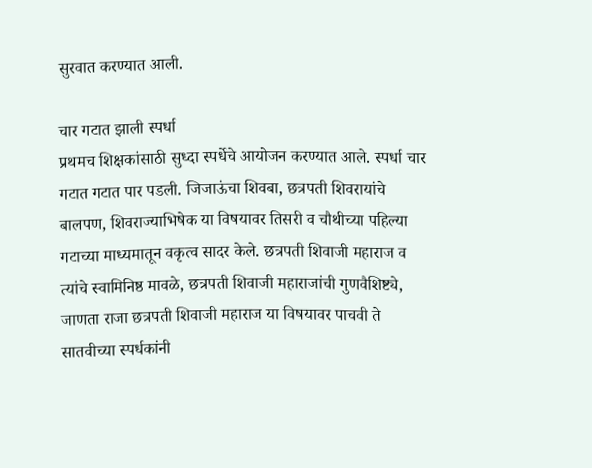सुरवात करण्यात आली.

चार गटात झाली स्पर्धा
प्रथमच शिक्षकांसाठी सुध्दा स्पर्धेचे आयोजन करण्यात आले. स्पर्धा चार गटात गटात पार पडली. जिजाऊंचा शिवबा, छत्रपती शिवरायांचे बालपण, शिवराज्याभिषेक या विषयावर तिसरी व चौथीच्या पहिल्या गटाच्या माध्यमातून वकृत्व सादर केले. छत्रपती शिवाजी महाराज व त्यांचे स्वामिनिष्ठ मावळे, छत्रपती शिवाजी महाराजांची गुणवैशिष्ट्ये, जाणता राजा छत्रपती शिवाजी महाराज या विषयावर पाचवी ते सातवीच्या स्पर्धकांनी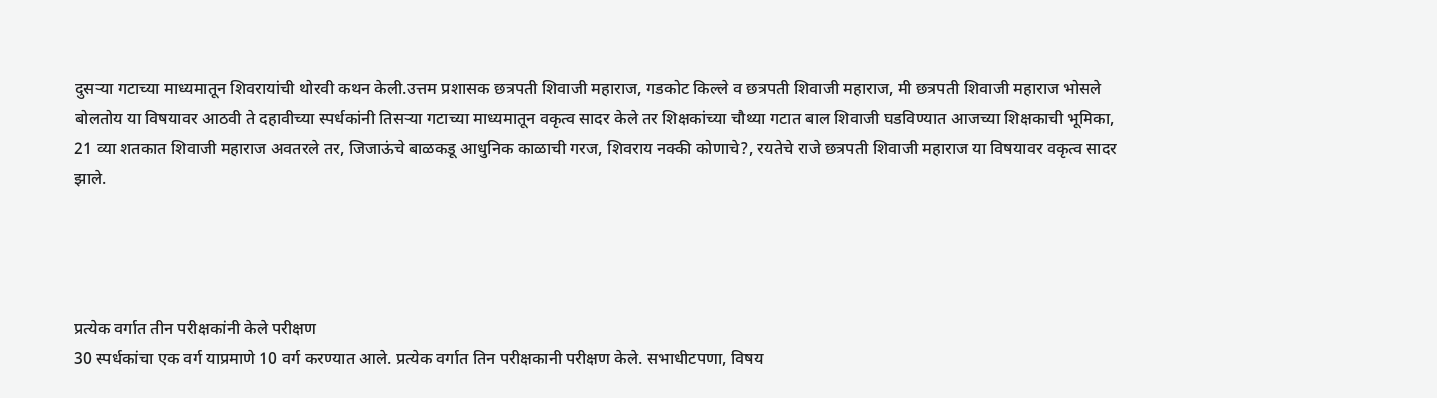दुसर्‍या गटाच्या माध्यमातून शिवरायांची थोरवी कथन केली.उत्तम प्रशासक छत्रपती शिवाजी महाराज, गडकोट किल्ले व छत्रपती शिवाजी महाराज, मी छत्रपती शिवाजी महाराज भोसले बोलतोय या विषयावर आठवी ते दहावीच्या स्पर्धकांनी तिसर्‍या गटाच्या माध्यमातून वकृत्व सादर केले तर शिक्षकांच्या चौथ्या गटात बाल शिवाजी घडविण्यात आजच्या शिक्षकाची भूमिका, 21 व्या शतकात शिवाजी महाराज अवतरले तर, जिजाऊंचे बाळकडू आधुनिक काळाची गरज, शिवराय नक्की कोणाचे?, रयतेचे राजे छत्रपती शिवाजी महाराज या विषयावर वकृत्व सादर झाले.




प्रत्येक वर्गात तीन परीक्षकांनी केले परीक्षण
30 स्पर्धकांचा एक वर्ग याप्रमाणे 10 वर्ग करण्यात आले. प्रत्येक वर्गात तिन परीक्षकानी परीक्षण केले. सभाधीटपणा, विषय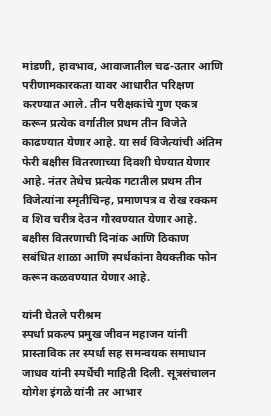मांडणी, हावभाव, आवाजातील चढ-उतार आणि परीणामकारकता यावर आधारीत परिक्षण करण्यात आले. तीन परीक्षकांचे गुण एकत्र करून प्रत्येक वर्गातील प्रथम तीन विजेते काढण्यात येणार आहे. या सर्व विजेत्यांची अंतिम फेरी बक्षीस वितरणाच्या दिवशी घेण्यात येणार आहे. नंतर तेथेच प्रत्येक गटातील प्रथम तीन विजेत्यांना स्मृतीचिन्ह, प्रमाणपत्र व रोख रक्कम व शिव चरीत्र देउन गौरवण्यात येणार आहे. बक्षीस वितरणाची दिनांक आणि ठिकाण सबंधित शाळा आणि स्पर्धकांना वैयक्तीक फोन करून कळवण्यात येणार आहे.

यांनी घेतले परीश्रम
स्पर्धा प्रकल्प प्रमुख जीवन महाजन यांनी प्रास्ताविक तर स्पर्धा सह समन्वयक समाधान जाधव यांनी स्पर्धेची माहिती दिली. सूत्रसंचालन योगेश इंगळे यांनी तर आभार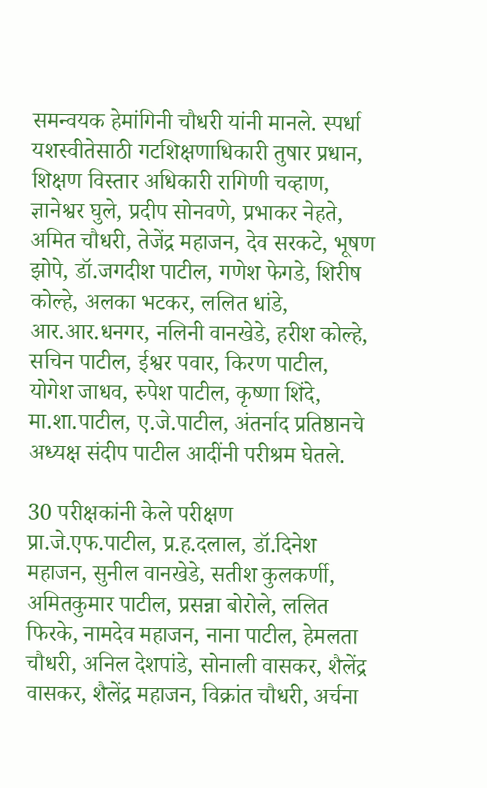समन्वयक हेमांगिनी चौधरी यांनी मानले. स्पर्धा यशस्वीतेसाठी गटशिक्षणाधिकारी तुषार प्रधान, शिक्षण विस्तार अधिकारी रागिणी चव्हाण, ज्ञानेश्वर घुले, प्रदीप सोनवणे, प्रभाकर नेहते, अमित चौधरी, तेजेंद्र महाजन, देव सरकटे, भूषण झोपे, डॉ.जगदीश पाटील, गणेश फेगडे, शिरीष कोल्हे, अलका भटकर, ललित धांडे, आर.आर.धनगर, नलिनी वानखेडे, हरीश कोल्हे, सचिन पाटील, ईश्वर पवार, किरण पाटील, योगेश जाधव, रुपेश पाटील, कृष्णा शिंदे, मा.शा.पाटील, ए.जे.पाटील, अंतर्नाद प्रतिष्ठानचे अध्यक्ष संदीप पाटील आदींनी परीश्रम घेतले.

30 परीक्षकांनी केले परीक्षण
प्रा.जे.एफ.पाटील, प्र.ह.दलाल, डॉ.दिनेश महाजन, सुनील वानखेडे, सतीश कुलकर्णी, अमितकुमार पाटील, प्रसन्ना बोरोले, ललित फिरके, नामदेव महाजन, नाना पाटील, हेमलता चौधरी, अनिल देशपांडे, सोनाली वासकर, शैलेंद्र वासकर, शैलेंद्र महाजन, विक्रांत चौधरी, अर्चना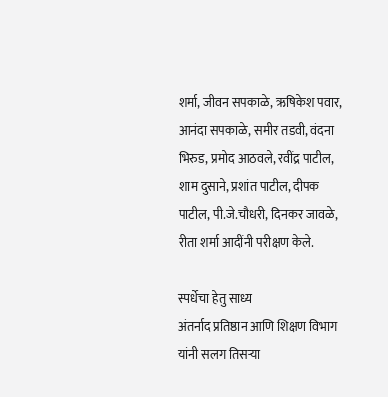शर्मा, जीवन सपकाळे, ऋषिकेश पवार, आनंदा सपकाळे, समीर तडवी, वंदना भिरुड, प्रमोद आठवले, रवींद्र पाटील, शाम दुसाने, प्रशांत पाटील, दीपक पाटील, पी.जे.चौधरी, दिनकर जावळे, रीता शर्मा आदींनी परीक्षण केले.

स्पर्धेचा हेतु साध्य
अंतर्नाद प्रतिष्ठान आणि शिक्षण विभाग यांनी सलग तिसर्‍या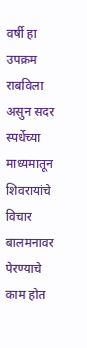वर्षी हा उपक्रम राबविला असुन सदर स्पर्धेच्या माध्यमातून शिवरायांचे विचार बालमनावर पेरण्याचे काम होत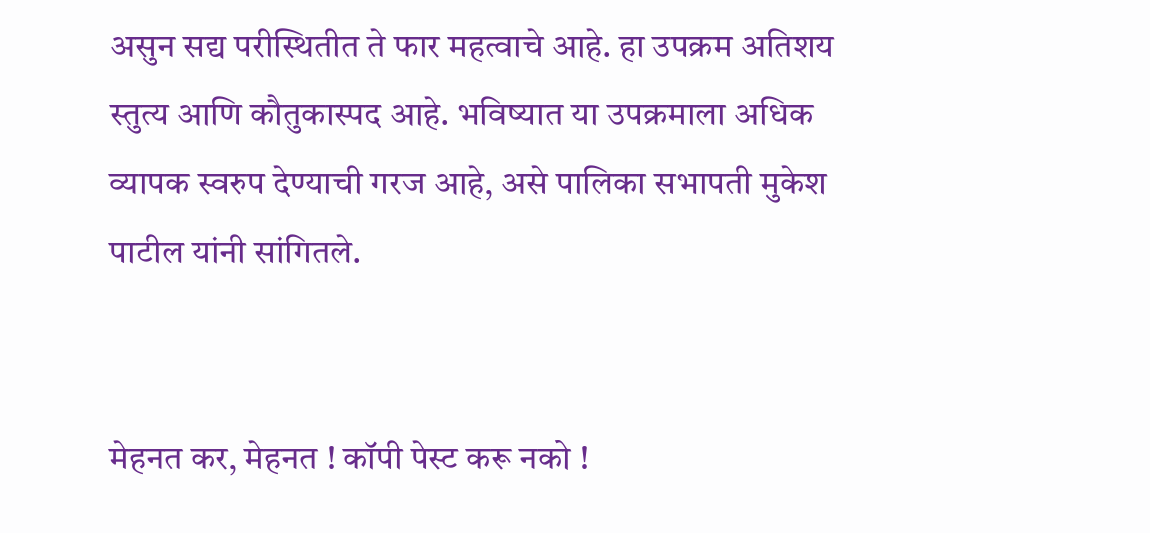असुन सद्य परीस्थितीत ते फार महत्वाचे आहे. हा उपक्रम अतिशय स्तुत्य आणि कौतुकास्पद आहे. भविष्यात या उपक्रमाला अधिक व्यापक स्वरुप देण्याची गरज आहे, असे पालिका सभापती मुकेश पाटील यांनी सांगितले.


मेहनत कर, मेहनत ! कॉपी पेस्ट करू नको !